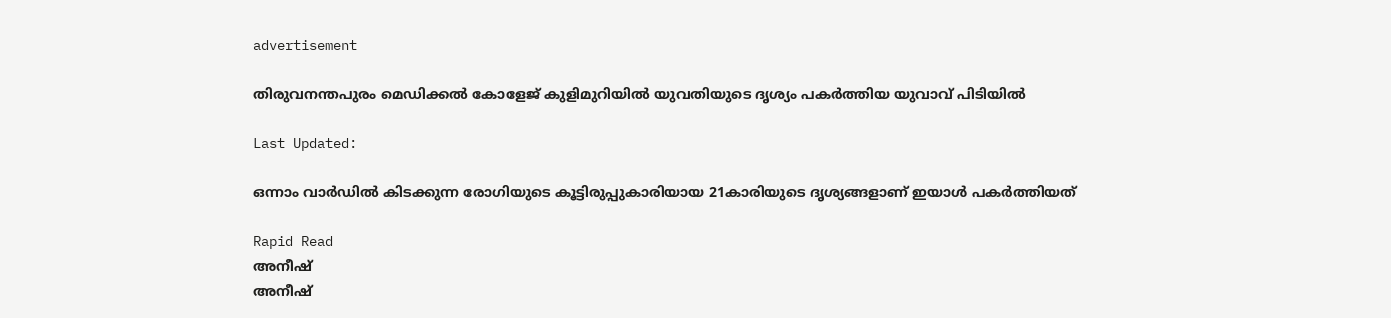advertisement

തിരുവനന്തപുരം മെഡിക്കൽ കോളേജ് കുളിമുറിയിൽ യുവതിയുടെ ദൃശ്യം പകർത്തിയ യുവാവ് പിടിയിൽ

Last Updated:

ഒന്നാം വാർഡിൽ കിടക്കുന്ന രോഗിയുടെ കൂട്ടിരുപ്പുകാരിയായ 21കാരിയുടെ ദൃശ്യങ്ങളാണ് ഇയാൾ പകർത്തിയത്

Rapid Read
അനീഷ്
അനീഷ്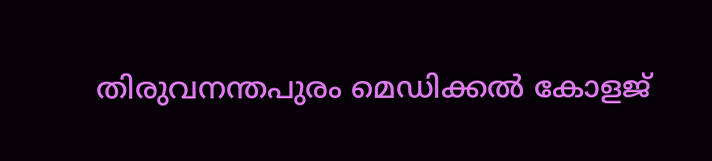തിരുവനന്തപുരം മെഡിക്കൽ കോളജ്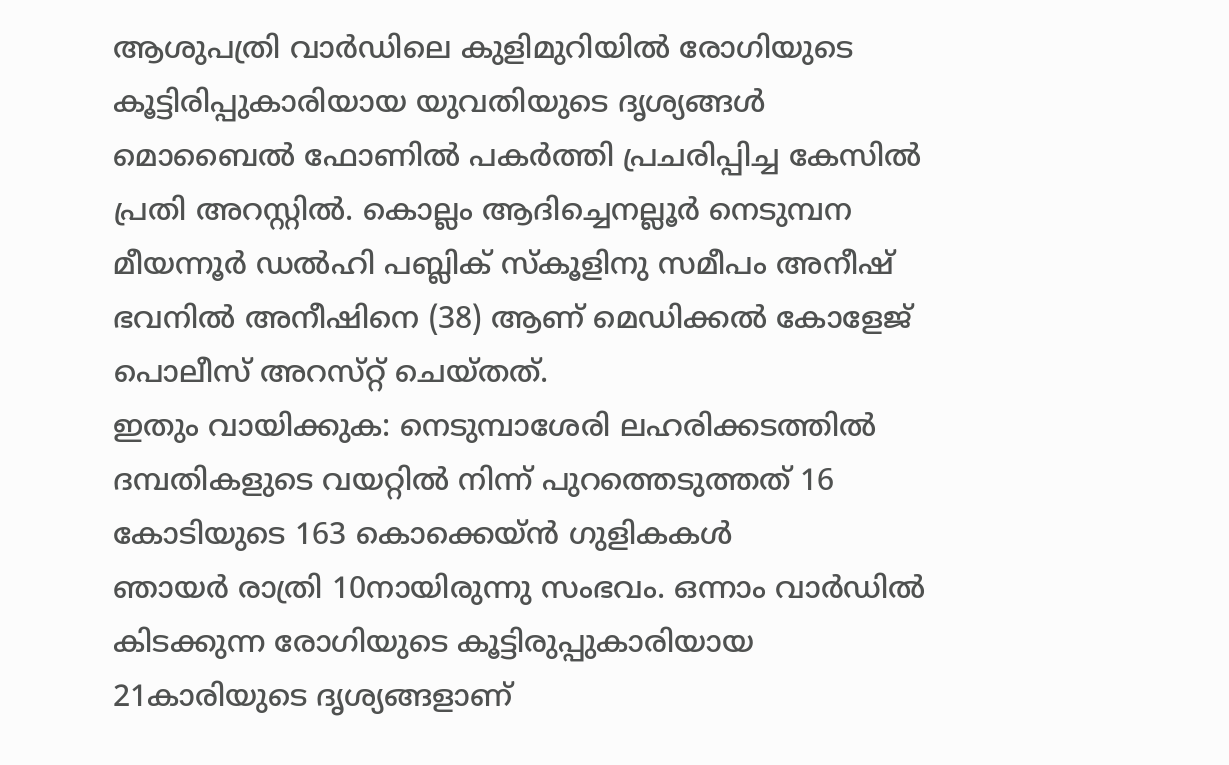ആശുപത്രി വാർഡിലെ കുളിമുറിയിൽ രോഗിയുടെ കൂട്ടിരിപ്പുകാരിയായ യുവതിയുടെ ദൃശ്യങ്ങൾ മൊബൈൽ ഫോണിൽ പകർത്തി പ്രചരിപ്പിച്ച കേസിൽ പ്രതി അറസ്റ്റിൽ. കൊല്ലം ആദിച്ചെനല്ലൂർ നെടുമ്പന മീയന്നൂർ ഡൽഹി പബ്ലിക് സ്‌കൂളിനു സമീപം അനീഷ് ഭവനിൽ അനീഷി‌നെ (38) ആണ് മെഡിക്കൽ കോളേജ് പൊലീസ് അറസ്‌റ്റ് ചെയ്‌തത്‌.
ഇതും വായിക്കുക: നെടുമ്പാശേരി ലഹരിക്കടത്തിൽ ദമ്പതികളുടെ വയറ്റിൽ നിന്ന് പുറത്തെടുത്തത് 16 കോടിയുടെ 163 കൊക്കെയ്ൻ ഗുളികകള്‍
ഞായർ രാത്രി 10നായിരുന്നു സംഭവം. ഒന്നാം വാർഡിൽ കിടക്കുന്ന രോഗിയുടെ കൂട്ടിരുപ്പുകാരിയായ 21കാരിയുടെ ദൃശ്യങ്ങളാണ്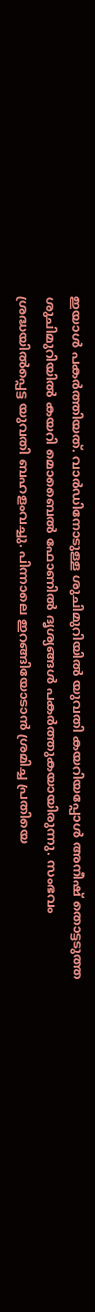ഇയാൾ പകർത്തിയത്. വാർഡിനോടുള്ള ശുചിമുറിയിൽ‌ യുവതി കയറിയപ്പോൾ അനീഷ് തൊട്ടടുത്ത ശുചിമുറിയിൽ കയറി മൊബൈൽ ഫോണിൽ ദൃശ്യങ്ങൾ പകർത്തുകയായിരുന്നു. സംഭവം ശ്രദ്ധയിൽപ്പെട്ട യുവതി ബഹളംവച്ചു. പിന്നാലെ ഇറങ്ങിയോടാൻ ശ്രമിച്ച പ്രതിയെ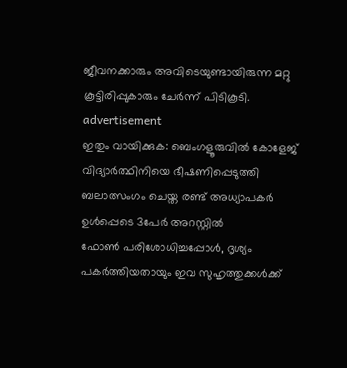ജീവനക്കാരും അവിടെയുണ്ടായിരുന്ന മറ്റു കൂട്ടിരിപ്പുകാരും ചേർന്ന് പിടികൂടി.
advertisement
ഇതും വായിക്കുക: ബെംഗളൂരുവിൽ കോളേജ് വിദ്യാർത്ഥിനിയെ ഭീഷണിപ്പെടുത്തി ബലാത്സംഗം ചെയ്ത രണ്ട് അധ്യാപകർ ഉൾപ്പെടെ 3പേർ അറസ്റ്റിൽ
ഫോണ്‍ പരിശോധിച്ചപ്പോൾ, ദൃശ്യം പകർത്തിയതായും ഇവ സുഹൃത്തുക്കൾക്ക്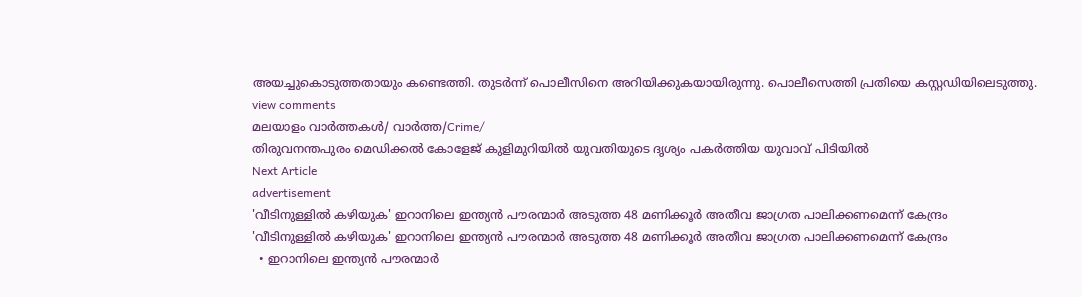അയച്ചുകൊടുത്തതായും കണ്ടെത്തി. തുടർന്ന് പൊലീസിനെ അറിയിക്കുകയായിരുന്നു. പൊലീസെത്തി പ്രതിയെ കസ്റ്റഡിയിലെടുത്തു.
view comments
മലയാളം വാർത്തകൾ/ വാർത്ത/Crime/
തിരുവനന്തപുരം മെഡിക്കൽ കോളേജ് കുളിമുറിയിൽ യുവതിയുടെ ദൃശ്യം പകർത്തിയ യുവാവ് പിടിയിൽ
Next Article
advertisement
'വീടിനുള്ളിൽ കഴിയുക' ഇറാനിലെ ഇന്ത്യൻ പൗരന്മാർ അടുത്ത 48 മണിക്കൂർ അതീവ ജാഗ്രത പാലിക്കണമെന്ന് കേന്ദ്രം
'വീടിനുള്ളിൽ കഴിയുക' ഇറാനിലെ ഇന്ത്യൻ പൗരന്മാർ അടുത്ത 48 മണിക്കൂർ അതീവ ജാഗ്രത പാലിക്കണമെന്ന് കേന്ദ്രം
  • ഇറാനിലെ ഇന്ത്യൻ പൗരന്മാർ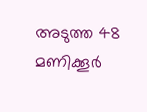അടുത്ത 48 മണിക്കൂർ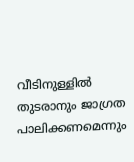വീടിനുള്ളിൽ തുടരാനും ജാഗ്രത പാലിക്കണമെന്നും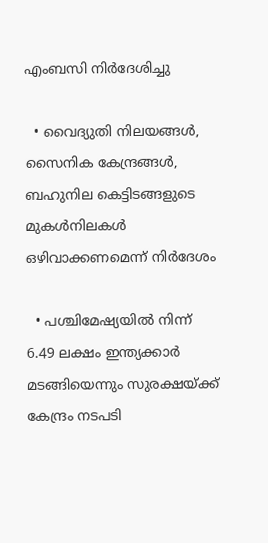എംബസി നിർദേശിച്ചു

  • വൈദ്യുതി നിലയങ്ങൾ, സൈനിക കേന്ദ്രങ്ങൾ, ബഹുനില കെട്ടിടങ്ങളുടെ മുകൾനിലകൾ ഒഴിവാക്കണമെന്ന് നിർദേശം

  • പശ്ചിമേഷ്യയിൽ നിന്ന് 6.49 ലക്ഷം ഇന്ത്യക്കാർ മടങ്ങിയെന്നും സുരക്ഷയ്ക്ക് കേന്ദ്രം നടപടി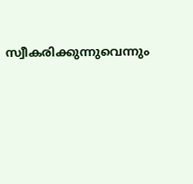സ്വീകരിക്കുന്നുവെന്നും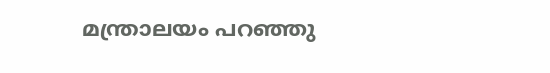മന്ത്രാലയം പറഞ്ഞു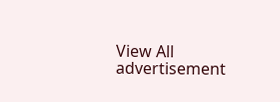View All
advertisement